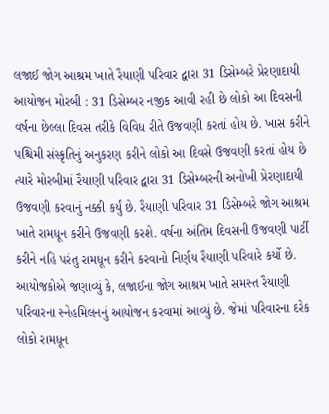લજાઈ જોગ આશ્રમ ખાતે રૈયાણી પરિવાર દ્વારા 31 ડિસેમ્બરે પ્રેરણાદાયી આયોજન મોરબી : 31 ડિસેમ્બર નજીક આવી રહી છે લોકો આ દિવસની વર્ષના છેલ્લા દિવસ તરીકે વિવિધ રીતે ઉજવણી કરતાં હોય છે. ખાસ કરીને પશ્ચિમી સંસ્કૃતિનું અનુકરણ કરીને લોકો આ દિવસે ઉજવણી કરતાં હોય છે ત્યારે મોરબીમાં રૈયાણી પરિવાર દ્વારા 31 ડિસેમ્બરની અનોખી પ્રેરણાદાયી ઉજવણી કરવાનું નક્કી કર્યું છે. રૈયાણી પરિવાર 31 ડિસેમ્બરે જોગ આશ્રમ ખાતે રામધૂન કરીને ઉજવણી કરશે. વર્ષના અંતિમ દિવસની ઉજવણી પાર્ટી કરીને નહિ પરંતુ રામધૂન કરીને કરવાનો નિર્ણય રૈયાણી પરિવારે કર્યો છે. આયોજકોએ જણાવ્યું કે, લજાઈના જોગ આશ્રમ ખાતે સમસ્ત રૈયાણી પરિવારના સ્નેહમિલનનું આયોજન કરવામાં આવ્યું છે. જેમાં પરિવારના દરેક લોકો રામધૂન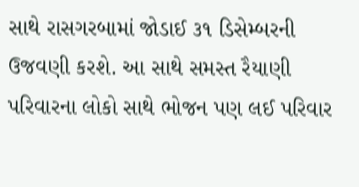સાથે રાસગરબામાં જોડાઈ ૩૧ ડિસેમ્બરની ઉજવણી કરશે. આ સાથે સમસ્ત રૈયાણી પરિવારના લોકો સાથે ભોજન પણ લઈ પરિવાર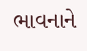ભાવનાને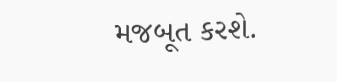મજબૂત કરશે.